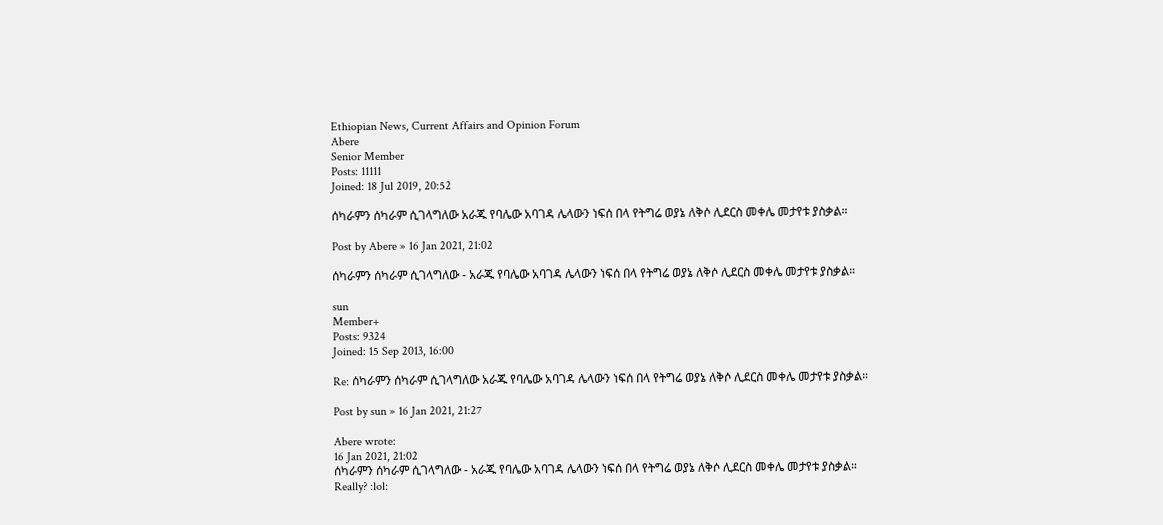Ethiopian News, Current Affairs and Opinion Forum
Abere
Senior Member
Posts: 11111
Joined: 18 Jul 2019, 20:52

ሰካራምን ሰካራም ሲገላግለው አራጁ የባሌው አባገዳ ሌላውን ነፍሰ በላ የትግሬ ወያኔ ለቅሶ ሊደርስ መቀሌ መታየቱ ያስቃል።

Post by Abere » 16 Jan 2021, 21:02

ሰካራምን ሰካራም ሲገላግለው - አራጁ የባሌው አባገዳ ሌላውን ነፍሰ በላ የትግሬ ወያኔ ለቅሶ ሊደርስ መቀሌ መታየቱ ያስቃል።

sun
Member+
Posts: 9324
Joined: 15 Sep 2013, 16:00

Re: ሰካራምን ሰካራም ሲገላግለው አራጁ የባሌው አባገዳ ሌላውን ነፍሰ በላ የትግሬ ወያኔ ለቅሶ ሊደርስ መቀሌ መታየቱ ያስቃል።

Post by sun » 16 Jan 2021, 21:27

Abere wrote:
16 Jan 2021, 21:02
ሰካራምን ሰካራም ሲገላግለው - አራጁ የባሌው አባገዳ ሌላውን ነፍሰ በላ የትግሬ ወያኔ ለቅሶ ሊደርስ መቀሌ መታየቱ ያስቃል።
Really? :lol: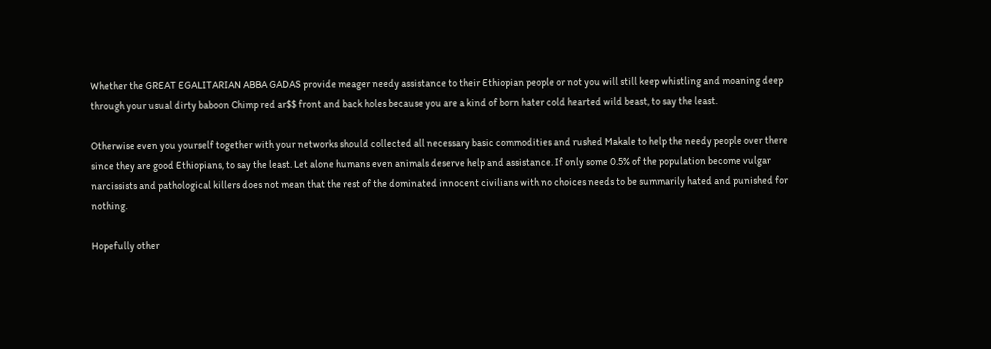Whether the GREAT EGALITARIAN ABBA GADAS provide meager needy assistance to their Ethiopian people or not you will still keep whistling and moaning deep through your usual dirty baboon Chimp red ar$$ front and back holes because you are a kind of born hater cold hearted wild beast, to say the least.

Otherwise even you yourself together with your networks should collected all necessary basic commodities and rushed Makale to help the needy people over there since they are good Ethiopians, to say the least. Let alone humans even animals deserve help and assistance. If only some 0.5% of the population become vulgar narcissists and pathological killers does not mean that the rest of the dominated innocent civilians with no choices needs to be summarily hated and punished for nothing.

Hopefully other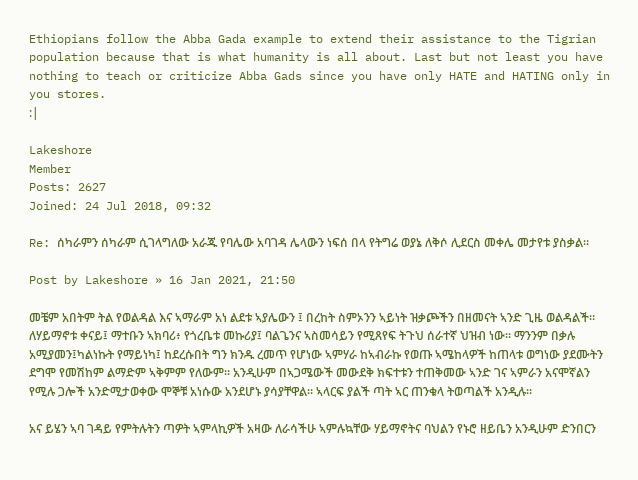Ethiopians follow the Abba Gada example to extend their assistance to the Tigrian population because that is what humanity is all about. Last but not least you have nothing to teach or criticize Abba Gads since you have only HATE and HATING only in you stores.
:|

Lakeshore
Member
Posts: 2627
Joined: 24 Jul 2018, 09:32

Re: ሰካራምን ሰካራም ሲገላግለው አራጁ የባሌው አባገዳ ሌላውን ነፍሰ በላ የትግሬ ወያኔ ለቅሶ ሊደርስ መቀሌ መታየቱ ያስቃል።

Post by Lakeshore » 16 Jan 2021, 21:50

መቼም አበትም ትል የወልዳል እና ኣማራም አነ ልደቱ ኣያሌውን ፤ በረከት ስምኦንን ኣይነት ዝቃጮችን በዘመናት ኣንድ ጊዜ ወልዳልች።
ለሃይማኖቱ ቀናይ፤ ማተቡን ኣክባሪ፥ የጎረቤቱ መኩሪያ፤ ባልጌንና ኣስመሳይን የሚጸየፍ ትጉህ ሰራተኛ ህዝብ ነው። ማንንም በቃሉ አሚያመን፤ካልነኩት የማይነካ፤ ከደረሱበት ግን ክንዱ ረመጥ የሆነው ኣምሃራ ከኣብራኩ የወጡ ኣሜከላዎች ከጠላቱ ወግነው ያደሙትን ደግሞ የመሽከም ልማድም ኣቅምም የለውም። አንዲሁም በኣጋሜውች መውደቅ ክፍተቱን ተጠቅመው ኣንድ ገና ኣምራን አናሞኛልን የሚሉ ጋሎች አንድሚታወቀው ሞኞቹ አነሱው አንደሆኑ ያሳያቸዋል። ኣላርፍ ያልች ጣት ኣር ጠንቁላ ትወጣልች አንዲሉ።

አና ይሄን ኣባ ገዳይ የምትሉትን ጣዎት ኣምላኪዎች አዛው ለራሳችሁ ኣምሉኳቸው ሃይማኖትና ባህልን የኑሮ ዘይቤን አንዲሁም ድንበርን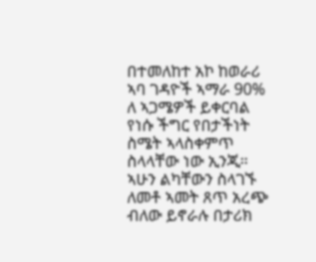በተመለከተ አኮ ከወራሪ ኣባ ገዳዮች ኣማራ 90% ለ ኣጋሜዎች ይቀርባል የነሱ ችግር የበታችነት ስሜት ኣላስቀምጥ ስላላቸው ነው ኢንጂ። ኣሁን ልካቸውን ስላገኙ ለመቶ ኣመት ጸጥ አረጭ ብለው ይኖራሉ በታሪክ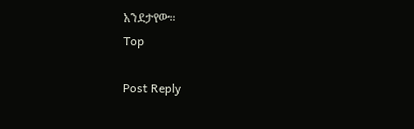አንደታየው።
Top

Post Reply